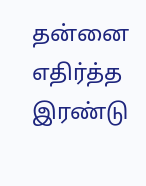தன்னை எதிர்த்த இரண்டு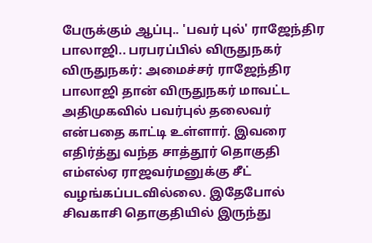பேருக்கும் ஆப்பு.. 'பவர் புல்' ராஜேந்திர பாலாஜி.. பரபரப்பில் விருதுநகர்
விருதுநகர்: அமைச்சர் ராஜேந்திர பாலாஜி தான் விருதுநகர் மாவட்ட அதிமுகவில் பவர்புல் தலைவர் என்பதை காட்டி உள்ளார். இவரை எதிர்த்து வந்த சாத்தூர் தொகுதி எம்எல்ஏ ராஜவர்மனுக்கு சீட் வழங்கப்படவில்லை. இதேபோல் சிவகாசி தொகுதியில் இருந்து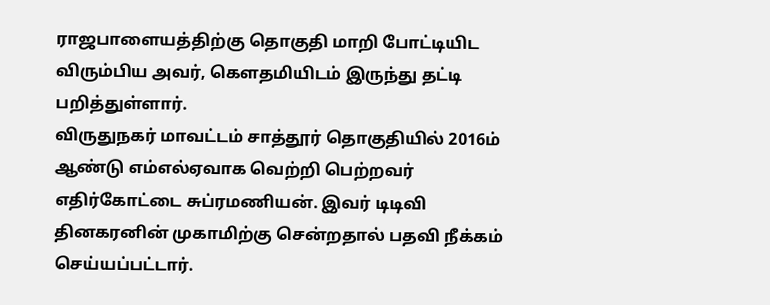ராஜபாளையத்திற்கு தொகுதி மாறி போட்டியிட விரும்பிய அவர், கௌதமியிடம் இருந்து தட்டி பறித்துள்ளார்.
விருதுநகர் மாவட்டம் சாத்தூர் தொகுதியில் 2016ம் ஆண்டு எம்எல்ஏவாக வெற்றி பெற்றவர் எதிர்கோட்டை சுப்ரமணியன். இவர் டிடிவி தினகரனின் முகாமிற்கு சென்றதால் பதவி நீக்கம் செய்யப்பட்டார்.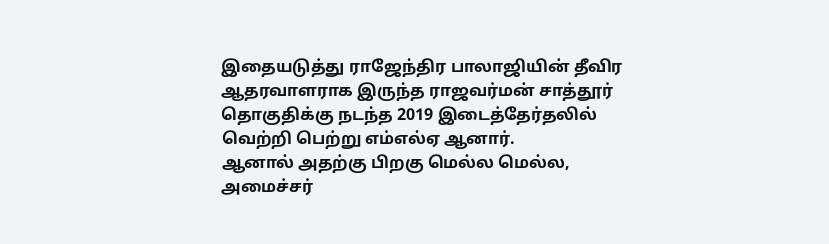இதையடுத்து ராஜேந்திர பாலாஜியின் தீவிர ஆதரவாளராக இருந்த ராஜவர்மன் சாத்தூர் தொகுதிக்கு நடந்த 2019 இடைத்தேர்தலில் வெற்றி பெற்று எம்எல்ஏ ஆனார்.
ஆனால் அதற்கு பிறகு மெல்ல மெல்ல, அமைச்சர்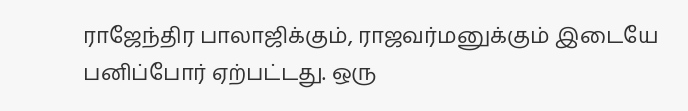ராஜேந்திர பாலாஜிக்கும், ராஜவர்மனுக்கும் இடையே பனிப்போர் ஏற்பட்டது. ஒரு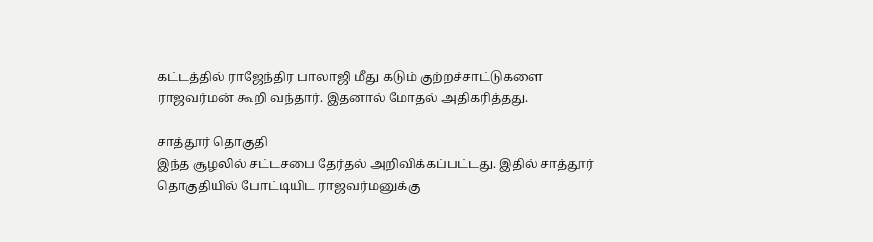கட்டத்தில் ராஜேந்திர பாலாஜி மீது கடும் குற்றச்சாட்டுகளை ராஜவர்மன் கூறி வந்தார். இதனால் மோதல் அதிகரித்தது.

சாத்தூர் தொகுதி
இந்த சூழலில் சட்டசபை தேர்தல் அறிவிக்கப்பட்டது. இதில் சாத்தூர் தொகுதியில் போட்டியிட ராஜவர்மனுக்கு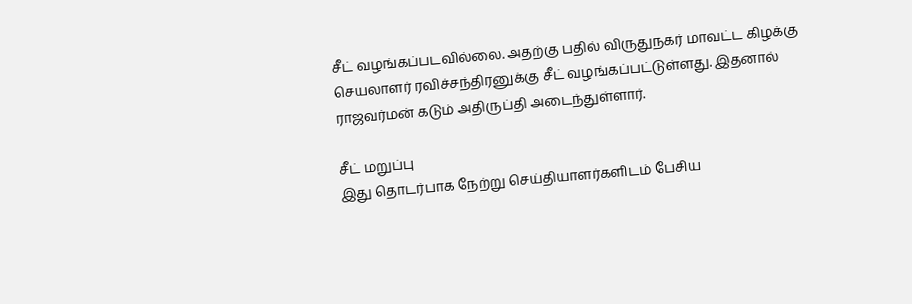சீட் வழங்கப்படவில்லை. அதற்கு பதில் விருதுநகர் மாவட்ட கிழக்கு செயலாளர் ரவிச்சந்திரனுக்கு சீட் வழங்கப்பட்டுள்ளது. இதனால் ராஜவர்மன் கடும் அதிருப்தி அடைந்துள்ளார்.

சீட் மறுப்பு
இது தொடர்பாக நேற்று செய்தியாளர்களிடம் பேசிய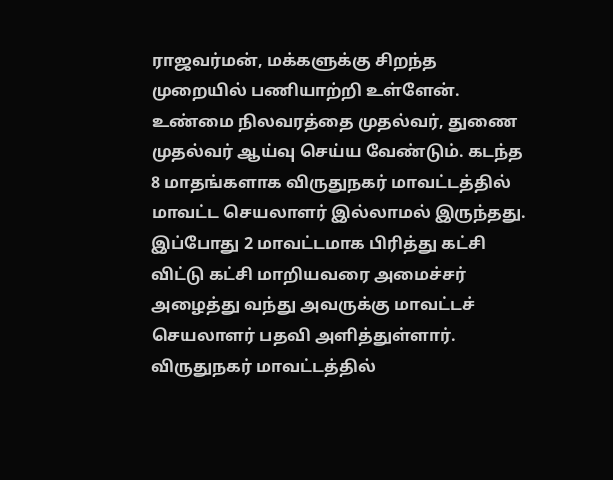ராஜவர்மன், மக்களுக்கு சிறந்த முறையில் பணியாற்றி உள்ளேன். உண்மை நிலவரத்தை முதல்வர், துணை முதல்வர் ஆய்வு செய்ய வேண்டும். கடந்த 8 மாதங்களாக விருதுநகர் மாவட்டத்தில் மாவட்ட செயலாளர் இல்லாமல் இருந்தது. இப்போது 2 மாவட்டமாக பிரித்து கட்சி விட்டு கட்சி மாறியவரை அமைச்சர் அழைத்து வந்து அவருக்கு மாவட்டச் செயலாளர் பதவி அளித்துள்ளார். விருதுநகர் மாவட்டத்தில்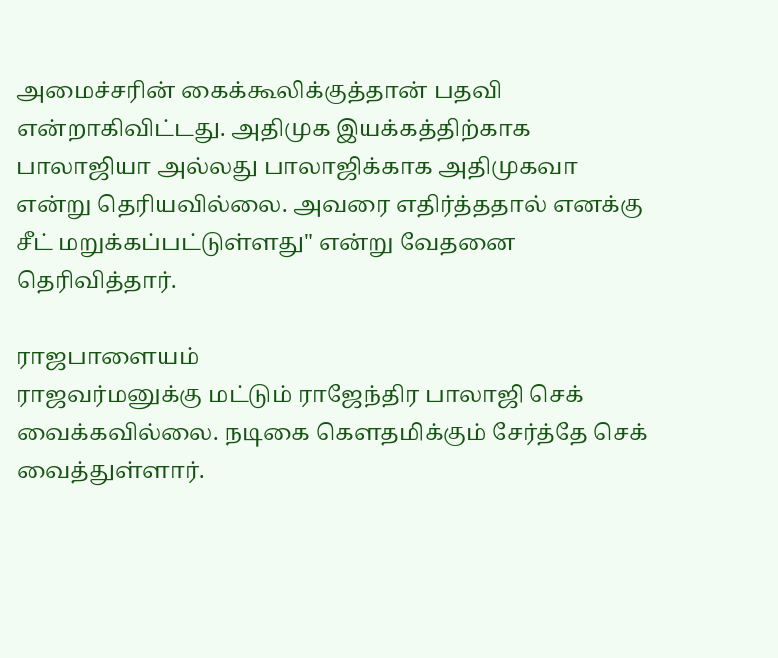அமைச்சரின் கைக்கூலிக்குத்தான் பதவி என்றாகிவிட்டது. அதிமுக இயக்கத்திற்காக பாலாஜியா அல்லது பாலாஜிக்காக அதிமுகவா என்று தெரியவில்லை. அவரை எதிர்த்ததால் எனக்கு சீட் மறுக்கப்பட்டுள்ளது" என்று வேதனை தெரிவித்தார்.

ராஜபாளையம்
ராஜவர்மனுக்கு மட்டும் ராஜேந்திர பாலாஜி செக் வைக்கவில்லை. நடிகை கௌதமிக்கும் சேர்த்தே செக் வைத்துள்ளார்.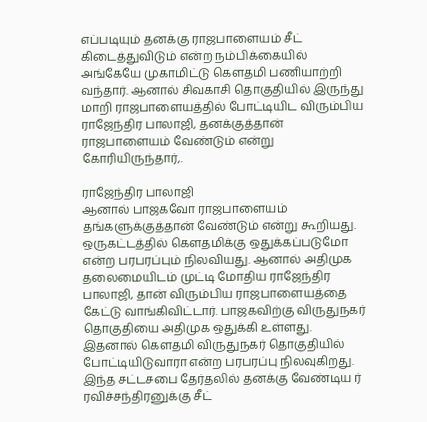எப்படியும் தனக்கு ராஜபாளையம் சீட் கிடைத்துவிடும் என்ற நம்பிக்கையில் அங்கேயே முகாமிட்டு கௌதமி பணியாற்றி வந்தார். ஆனால் சிவகாசி தொகுதியில் இருந்து மாறி ராஜபாளையத்தில் போட்டியிட விரும்பிய ராஜேந்திர பாலாஜி, தனக்குத்தான் ராஜபாளையம் வேண்டும் என்று கோரியிருந்தார்,.

ராஜேந்திர பாலாஜி
ஆனால் பாஜகவோ ராஜபாளையம் தங்களுக்குத்தான் வேண்டும் என்று கூறியது. ஒருகட்டத்தில் கௌதமிக்கு ஒதுக்கப்படுமோ என்ற பரபரப்பும் நிலவியது. ஆனால் அதிமுக தலைமையிடம் முட்டி மோதிய ராஜேந்திர பாலாஜி, தான் விரும்பிய ராஜபாளையத்தை கேட்டு வாங்கிவிட்டார். பாஜகவிற்கு விருதுநகர் தொகுதியை அதிமுக ஒதுக்கி உள்ளது. இதனால் கௌதமி விருதுநகர் தொகுதியில் போட்டியிடுவாரா என்ற பரபரப்பு நிலவுகிறது. இந்த சட்டசபை தேர்தலில் தனக்கு வேண்டிய ர் ரவிச்சந்திரனுக்கு சீட்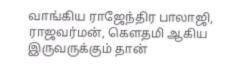வாங்கிய ராஜேந்திர பாலாஜி, ராஜவர்மன், கௌதமி ஆகிய இருவருக்கும் தான்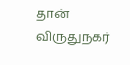தான் விருதுநகர்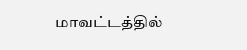மாவட்டத்தில்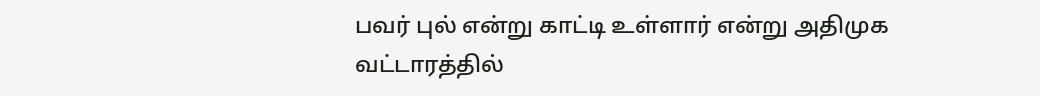பவர் புல் என்று காட்டி உள்ளார் என்று அதிமுக வட்டாரத்தில்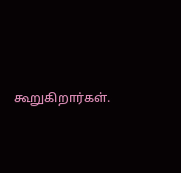கூறுகிறார்கள்.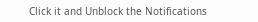Click it and Unblock the Notifications